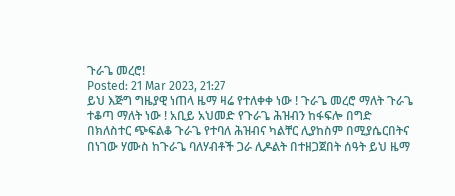ጉራጌ መረሮ!
Posted: 21 Mar 2023, 21:27
ይህ እጅግ ግዜያዊ ነጠላ ዜማ ዛሬ የተለቀቀ ነው ! ጉራጌ መረሮ ማለት ጉራጌ ተቆጣ ማለት ነው ! አቢይ አህመድ የጉራጌ ሕዝብን ከፋፍሎ በግድ በክለስተር ጭፍልቆ ጉራጌ የተባለ ሕዝብና ካልቸር ሊያከስም በሚያሴርበትና በነገው ሃሙስ ከጉራጌ ባለሃብቶች ጋራ ሊዶልት በተዘጋጀበት ሰዓት ይህ ዜማ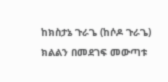ከክስታኔ ጉራጌ (ከሶዶ ጉራጌ) ክልልን በመደገፍ መውጣቱ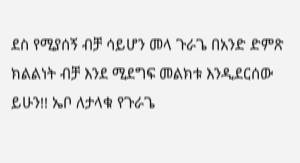ደስ የሚያሰኝ ብቻ ሳይሆን መላ ጉራጌ በአንድ ድምጽ ክልልነት ብቻ እንደ ሚደግፍ መልክቱ እንዲደርሰው ይሁን!! ኤቦ ለታላቁ የጉራጌ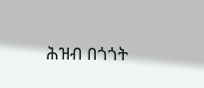ሕዝብ በጎጎት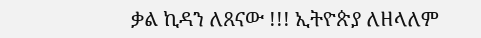ቃል ኪዳን ለጸናው !!! ኢትዮጵያ ለዘላለም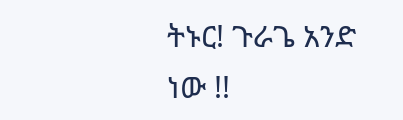ትኑር! ጉራጌ አንድ ነው !!